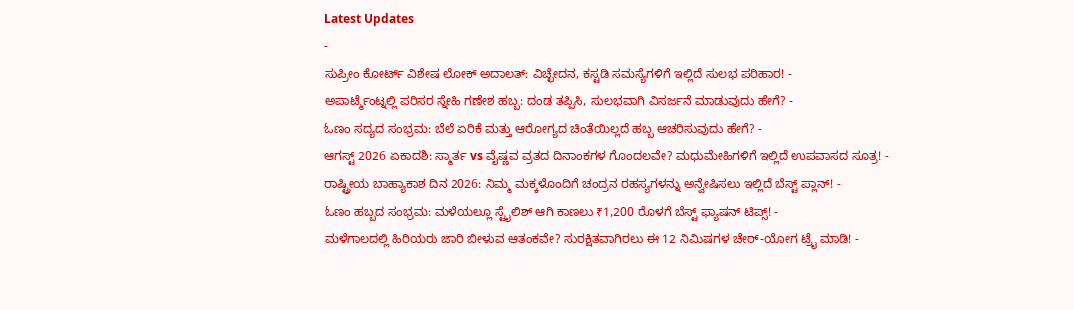Latest Updates
-
ಸುಪ್ರೀಂ ಕೋರ್ಟ್ ವಿಶೇಷ ಲೋಕ್ ಅದಾಲತ್: ವಿಚ್ಛೇದನ, ಕಸ್ಟಡಿ ಸಮಸ್ಯೆಗಳಿಗೆ ಇಲ್ಲಿದೆ ಸುಲಭ ಪರಿಹಾರ! -
ಅಪಾರ್ಟ್ಮೆಂಟ್ನಲ್ಲಿ ಪರಿಸರ ಸ್ನೇಹಿ ಗಣೇಶ ಹಬ್ಬ: ದಂಡ ತಪ್ಪಿಸಿ, ಸುಲಭವಾಗಿ ವಿಸರ್ಜನೆ ಮಾಡುವುದು ಹೇಗೆ? -
ಓಣಂ ಸದ್ಯದ ಸಂಭ್ರಮ: ಬೆಲೆ ಏರಿಕೆ ಮತ್ತು ಆರೋಗ್ಯದ ಚಿಂತೆಯಿಲ್ಲದೆ ಹಬ್ಬ ಆಚರಿಸುವುದು ಹೇಗೆ? -
ಆಗಸ್ಟ್ 2026 ಏಕಾದಶಿ: ಸ್ಮಾರ್ತ vs ವೈಷ್ಣವ ವ್ರತದ ದಿನಾಂಕಗಳ ಗೊಂದಲವೇ? ಮಧುಮೇಹಿಗಳಿಗೆ ಇಲ್ಲಿದೆ ಉಪವಾಸದ ಸೂತ್ರ! -
ರಾಷ್ಟ್ರೀಯ ಬಾಹ್ಯಾಕಾಶ ದಿನ 2026: ನಿಮ್ಮ ಮಕ್ಕಳೊಂದಿಗೆ ಚಂದ್ರನ ರಹಸ್ಯಗಳನ್ನು ಅನ್ವೇಷಿಸಲು ಇಲ್ಲಿದೆ ಬೆಸ್ಟ್ ಪ್ಲಾನ್! -
ಓಣಂ ಹಬ್ಬದ ಸಂಭ್ರಮ: ಮಳೆಯಲ್ಲೂ ಸ್ಟೈಲಿಶ್ ಆಗಿ ಕಾಣಲು ₹1,200 ರೊಳಗೆ ಬೆಸ್ಟ್ ಫ್ಯಾಷನ್ ಟಿಪ್ಸ್! -
ಮಳೆಗಾಲದಲ್ಲಿ ಹಿರಿಯರು ಜಾರಿ ಬೀಳುವ ಆತಂಕವೇ? ಸುರಕ್ಷಿತವಾಗಿರಲು ಈ 12 ನಿಮಿಷಗಳ ಚೇರ್-ಯೋಗ ಟ್ರೈ ಮಾಡಿ! -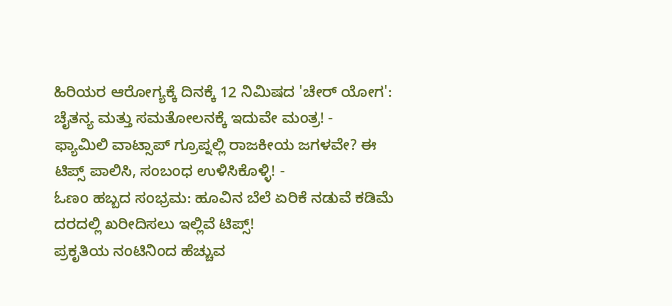ಹಿರಿಯರ ಆರೋಗ್ಯಕ್ಕೆ ದಿನಕ್ಕೆ 12 ನಿಮಿಷದ 'ಚೇರ್ ಯೋಗ': ಚೈತನ್ಯ ಮತ್ತು ಸಮತೋಲನಕ್ಕೆ ಇದುವೇ ಮಂತ್ರ! -
ಫ್ಯಾಮಿಲಿ ವಾಟ್ಸಾಪ್ ಗ್ರೂಪ್ನಲ್ಲಿ ರಾಜಕೀಯ ಜಗಳವೇ? ಈ ಟಿಪ್ಸ್ ಪಾಲಿಸಿ, ಸಂಬಂಧ ಉಳಿಸಿಕೊಳ್ಳಿ! -
ಓಣಂ ಹಬ್ಬದ ಸಂಭ್ರಮ: ಹೂವಿನ ಬೆಲೆ ಏರಿಕೆ ನಡುವೆ ಕಡಿಮೆ ದರದಲ್ಲಿ ಖರೀದಿಸಲು ಇಲ್ಲಿವೆ ಟಿಪ್ಸ್!
ಪ್ರಕೃತಿಯ ನಂಟಿನಿಂದ ಹೆಚ್ಚುವ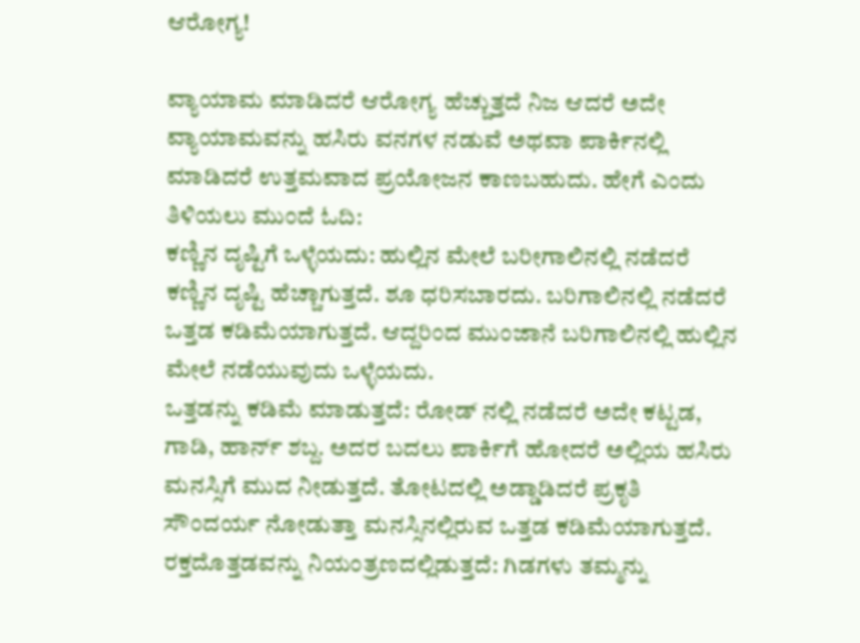ಆರೋಗ್ಯ!

ವ್ಯಾಯಾಮ ಮಾಡಿದರೆ ಆರೋಗ್ಯ ಹೆಚ್ಚುತ್ತದೆ ನಿಜ ಆದರೆ ಅದೇ ವ್ಯಾಯಾಮವನ್ನು ಹಸಿರು ವನಗಳ ನಡುವೆ ಅಥವಾ ಪಾರ್ಕಿನಲ್ಲಿ ಮಾಡಿದರೆ ಉತ್ತಮವಾದ ಪ್ರಯೋಜನ ಕಾಣಬಹುದು. ಹೇಗೆ ಎಂದು ತಿಳಿಯಲು ಮುಂದೆ ಓದಿ:
ಕಣ್ಣಿನ ದೃಷ್ಟಿಗೆ ಒಳ್ಳೆಯದು: ಹುಲ್ಲಿನ ಮೇಲೆ ಬರೀಗಾಲಿನಲ್ಲಿ ನಡೆದರೆ ಕಣ್ಣಿನ ದೃಷ್ಟಿ ಹೆಚ್ಚಾಗುತ್ತದೆ. ಶೂ ಧರಿಸಬಾರದು. ಬರಿಗಾಲಿನಲ್ಲಿ ನಡೆದರೆ ಒತ್ತಡ ಕಡಿಮೆಯಾಗುತ್ತದೆ. ಆದ್ದರಿಂದ ಮುಂಜಾನೆ ಬರಿಗಾಲಿನಲ್ಲಿ ಹುಲ್ಲಿನ ಮೇಲೆ ನಡೆಯುವುದು ಒಳ್ಳೆಯದು.
ಒತ್ತಡನ್ನು ಕಡಿಮೆ ಮಾಡುತ್ತದೆ: ರೋಡ್ ನಲ್ಲಿ ನಡೆದರೆ ಅದೇ ಕಟ್ಟಡ, ಗಾಡಿ, ಹಾರ್ನ್ ಶಬ್ದ. ಅದರ ಬದಲು ಪಾರ್ಕಿಗೆ ಹೋದರೆ ಅಲ್ಲಿಯ ಹಸಿರು ಮನಸ್ಸಿಗೆ ಮುದ ನೀಡುತ್ತದೆ. ತೋಟದಲ್ಲಿ ಅಡ್ಡಾಡಿದರೆ ಪ್ರಕೃತಿ ಸೌಂದರ್ಯ ನೋಡುತ್ತಾ ಮನಸ್ಸಿನಲ್ಲಿರುವ ಒತ್ತಡ ಕಡಿಮೆಯಾಗುತ್ತದೆ.
ರಕ್ತದೊತ್ತಡವನ್ನು ನಿಯಂತ್ರಣದಲ್ಲಿಡುತ್ತದೆ: ಗಿಡಗಳು ತಮ್ಮನ್ನು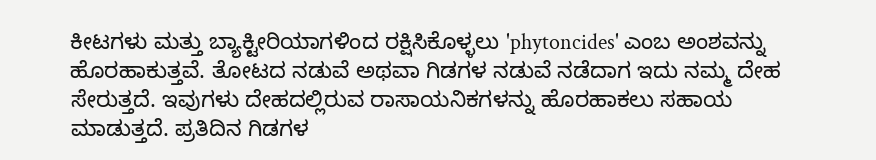ಕೀಟಗಳು ಮತ್ತು ಬ್ಯಾಕ್ಟೀರಿಯಾಗಳಿಂದ ರಕ್ಷಿಸಿಕೊಳ್ಳಲು 'phytoncides' ಎಂಬ ಅಂಶವನ್ನು ಹೊರಹಾಕುತ್ತವೆ. ತೋಟದ ನಡುವೆ ಅಥವಾ ಗಿಡಗಳ ನಡುವೆ ನಡೆದಾಗ ಇದು ನಮ್ಮ ದೇಹ ಸೇರುತ್ತದೆ. ಇವುಗಳು ದೇಹದಲ್ಲಿರುವ ರಾಸಾಯನಿಕಗಳನ್ನು ಹೊರಹಾಕಲು ಸಹಾಯ ಮಾಡುತ್ತದೆ. ಪ್ರತಿದಿನ ಗಿಡಗಳ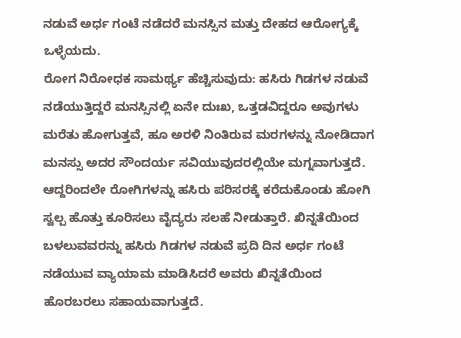ನಡುವೆ ಅರ್ಧ ಗಂಟೆ ನಡೆದರೆ ಮನಸ್ಸಿನ ಮತ್ತು ದೇಹದ ಆರೋಗ್ಯಕ್ಕೆ ಒಳ್ಳೆಯದು.
ರೋಗ ನಿರೋಧಕ ಸಾಮರ್ಥ್ಯ ಹೆಚ್ಚಿಸುವುದು: ಹಸಿರು ಗಿಡಗಳ ನಡುವೆ ನಡೆಯುತ್ತಿದ್ದರೆ ಮನಸ್ಸಿನಲ್ಲಿ ಏನೇ ದುಃಖ, ಒತ್ತಡವಿದ್ದರೂ ಅವುಗಳು ಮರೆತು ಹೋಗುತ್ತವೆ, ಹೂ ಅರಳಿ ನಿಂತಿರುವ ಮರಗಳನ್ನು ನೋಡಿದಾಗ ಮನಸ್ಸು ಅದರ ಸೌಂದರ್ಯ ಸವಿಯುವುದರಲ್ಲಿಯೇ ಮಗ್ನವಾಗುತ್ತದೆ. ಆದ್ದರಿಂದಲೇ ರೋಗಿಗಳನ್ನು ಹಸಿರು ಪರಿಸರಕ್ಕೆ ಕರೆದುಕೊಂಡು ಹೋಗಿ ಸ್ವಲ್ಪ ಹೊತ್ತು ಕೂರಿಸಲು ವೈದ್ಯರು ಸಲಹೆ ನೀಡುತ್ತಾರೆ. ಖಿನ್ನತೆಯಿಂದ ಬಳಲುವವರನ್ನು ಹಸಿರು ಗಿಡಗಳ ನಡುವೆ ಪ್ರದಿ ದಿನ ಅರ್ಧ ಗಂಟೆ ನಡೆಯುವ ವ್ಯಾಯಾಮ ಮಾಡಿಸಿದರೆ ಅವರು ಖಿನ್ನತೆಯಿಂದ ಹೊರಬರಲು ಸಹಾಯವಾಗುತ್ತದೆ.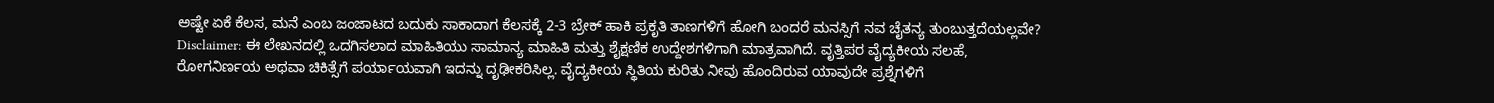ಅಷ್ಟೇ ಏಕೆ ಕೆಲಸ, ಮನೆ ಎಂಬ ಜಂಜಾಟದ ಬದುಕು ಸಾಕಾದಾಗ ಕೆಲಸಕ್ಕೆ 2-3 ಬ್ರೇಕ್ ಹಾಕಿ ಪ್ರಕೃತಿ ತಾಣಗಳಿಗೆ ಹೋಗಿ ಬಂದರೆ ಮನಸ್ಸಿಗೆ ನವ ಚೈತನ್ಯ ತುಂಬುತ್ತದೆಯಲ್ಲವೇ?
Disclaimer: ಈ ಲೇಖನದಲ್ಲಿ ಒದಗಿಸಲಾದ ಮಾಹಿತಿಯು ಸಾಮಾನ್ಯ ಮಾಹಿತಿ ಮತ್ತು ಶೈಕ್ಷಣಿಕ ಉದ್ದೇಶಗಳಿಗಾಗಿ ಮಾತ್ರವಾಗಿದೆ. ವೃತ್ತಿಪರ ವೈದ್ಯಕೀಯ ಸಲಹೆ, ರೋಗನಿರ್ಣಯ ಅಥವಾ ಚಿಕಿತ್ಸೆಗೆ ಪರ್ಯಾಯವಾಗಿ ಇದನ್ನು ದೃಢೀಕರಿಸಿಲ್ಲ. ವೈದ್ಯಕೀಯ ಸ್ಥಿತಿಯ ಕುರಿತು ನೀವು ಹೊಂದಿರುವ ಯಾವುದೇ ಪ್ರಶ್ನೆಗಳಿಗೆ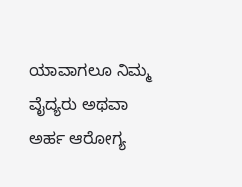ಯಾವಾಗಲೂ ನಿಮ್ಮ ವೈದ್ಯರು ಅಥವಾ ಅರ್ಹ ಆರೋಗ್ಯ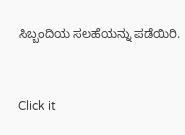ಸಿಬ್ಬಂದಿಯ ಸಲಹೆಯನ್ನು ಪಡೆಯಿರಿ.



Click it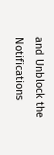and Unblock the Notifications